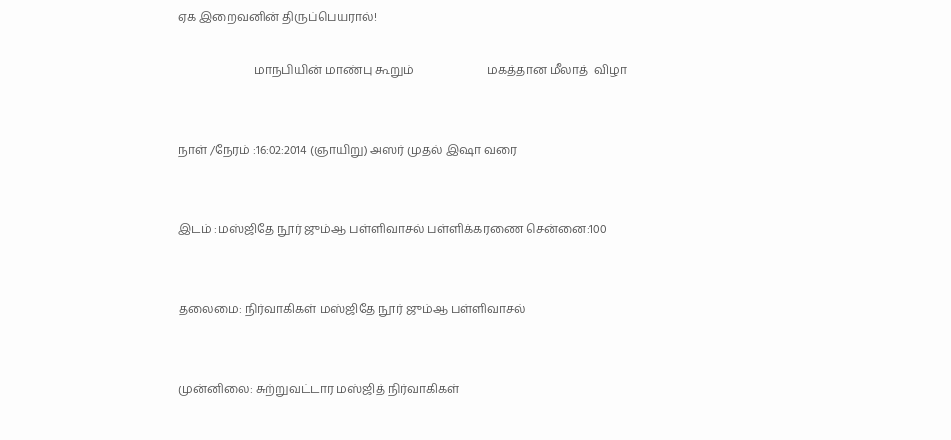ஏக இறைவனின் திருப்பெயரால்!

                          மாநபியின் மாண்பு கூறும்                         மகத்தான மீலாத்  விழா


நாள் /நேரம் :16:02:2014 (ஞாயிறு) அஸர் முதல் இஷா வரை


இடம் :மஸ்ஜிதே நூர் ஜும்ஆ பள்ளிவாசல் பள்ளிக்கரணை சென்னை:100


தலைமை: நிர்வாகிகள் மஸ்ஜிதே நூர் ஜும்ஆ பள்ளிவாசல்


முன்னிலை: சுற்றுவட்டார மஸ்ஜித் நிர்வாகிகள்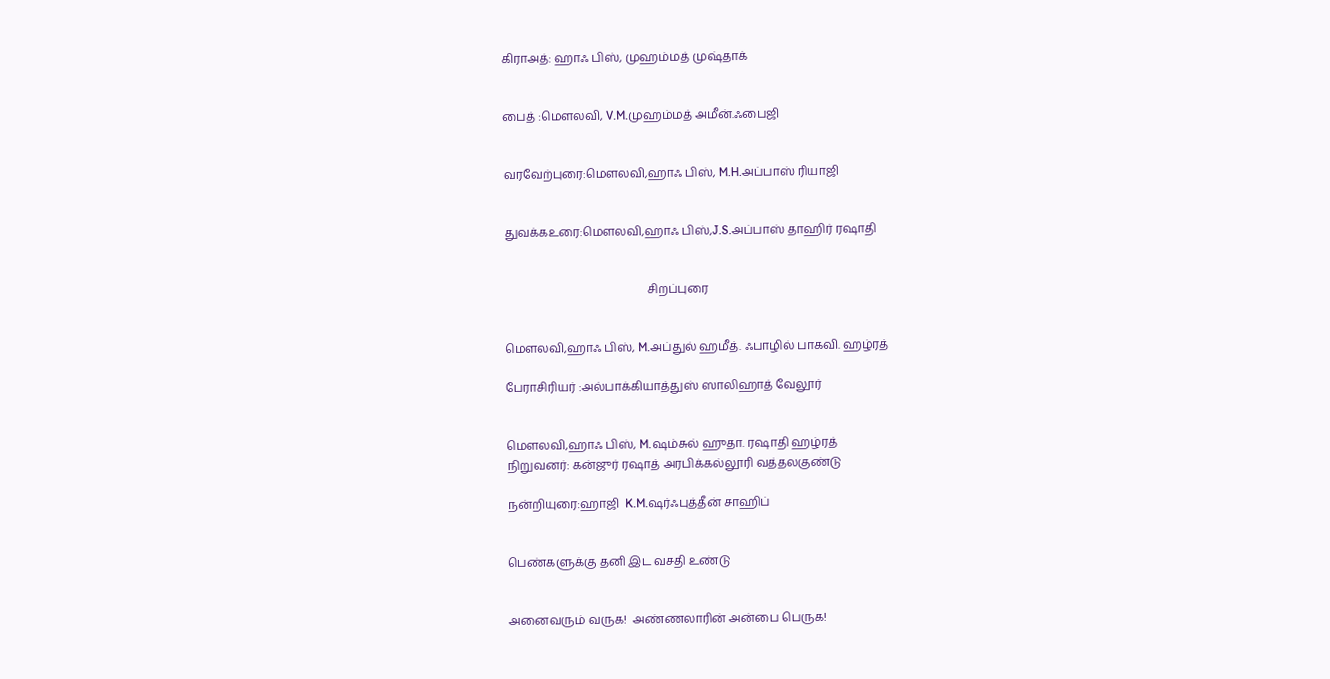கிராஅத்: ஹாஃ பிஸ், முஹம்மத் முஷ்தாக்


பைத் :மௌலவி, V.M.முஹம்மத் அமீன்.ஃபைஜி


வரவேற்புரை:மௌலவி,ஹாஃ பிஸ், M.H.அப்பாஸ் ரியாஜி


துவக்கஉரை:மௌலவி,ஹாஃ பிஸ்,J.S.அப்பாஸ் தாஹிர் ரஷாதி


                                                 சிறப்புரை


மௌலவி,ஹாஃ பிஸ், M.அப்துல் ஹமீத். ஃபாழில் பாகவி. ஹழ்ரத்

பேராசிரியர் :அல்பாக்கியாத்துஸ் ஸாலிஹாத் வேலூர்


மௌலவி,ஹாஃ பிஸ், M.ஷம்சுல் ஹுதா. ரஷாதி ஹழ்ரத்
நிறுவனர்: கன்ஜுர் ரஷாத் அரபிக்கல்லூரி வத்தலகுண்டு

நன்றியுரை:ஹாஜி  K.M.ஷர்ஃபுத்தீன் சாஹிப்


பெண்களுக்கு தனி இட வசதி உண்டு


அனைவரும் வருக!  அண்ணலாரின் அன்பை பெருக!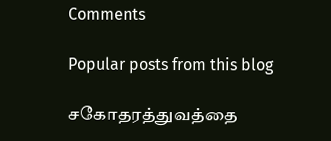Comments

Popular posts from this blog

சகோதரத்துவத்தை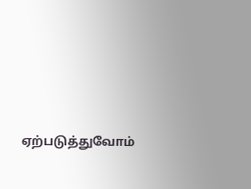ஏற்படுத்துவோம்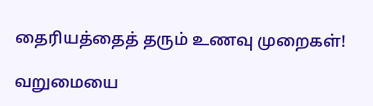தைரியத்தைத் தரும் உணவு முறைகள்!

வறுமையை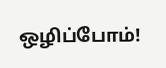ஒழிப்போம்!